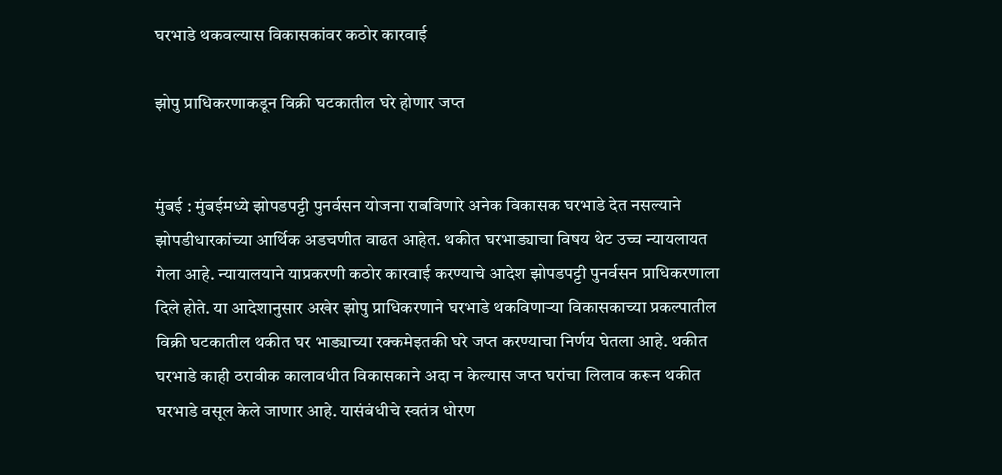घरभाडे थकवल्यास विकासकांवर कठोर कारवाई

झोपु प्राधिकरणाकडून विक्री घटकातील घरे होणार जप्त


मुंबई : मुंबईमध्ये झोपडपट्टी पुनर्वसन योजना राबविणारे अनेक विकासक घरभाडे देत नसल्याने झोपडीधारकांच्या आर्थिक अडचणीत वाढत आहेत. थकीत घरभाड्याचा विषय थेट उच्च न्यायलायत गेला आहे. न्यायालयाने याप्रकरणी कठोर कारवाई करण्याचे आदेश झोपडपट्टी पुनर्वसन प्राधिकरणाला दिले होते. या आदेशानुसार अखेर झोपु प्राधिकरणाने घरभाडे थकविणाऱ्या विकासकाच्या प्रकल्पातील विक्री घटकातील थकीत घर भाड्याच्या रक्कमेइतकी घरे जप्त करण्याचा निर्णय घेतला आहे. थकीत घरभाडे काही ठरावीक कालावधीत विकासकाने अदा न केल्यास जप्त घरांचा लिलाव करून थकीत घरभाडे वसूल केले जाणार आहे. यासंबंधीचे स्वतंत्र धोरण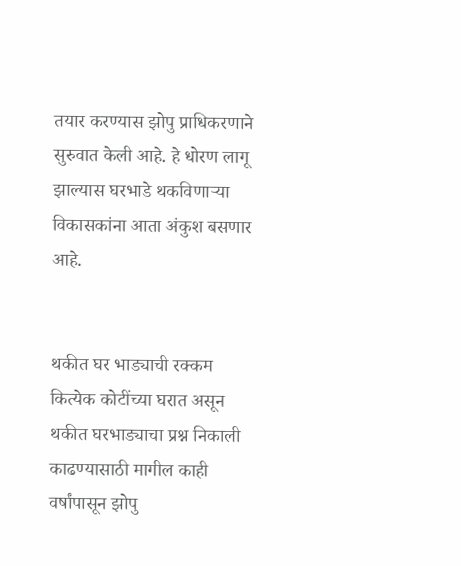तयार करण्यास झोपु प्राधिकरणाने सुरुवात केली आहे. हे धोरण लागू झाल्यास घरभाडे थकविणाऱ्या विकासकांना आता अंकुश बसणार आहे.


थकीत घर भाड्याची रक्कम कित्येक कोटींच्या घरात असून थकीत घरभाड्याचा प्रश्न निकाली काढण्यासाठी मागील काही वर्षांपासून झोपु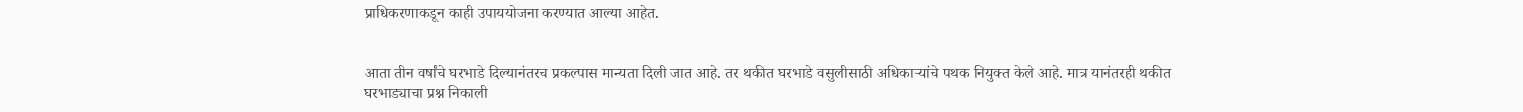प्राधिकरणाकडून काही उपाययोजना करण्यात आल्या आहेत.


आता तीन वर्षांचे घरभाडे दिल्यानंतरच प्रकल्पास मान्यता दिली जात आहे. तर थकीत घरभाडे वसुलीसाठी अधिकाऱ्यांचे पथक नियुक्त केले आहे. मात्र यानंतरही थकीत घरभाड्याचा प्रश्न निकाली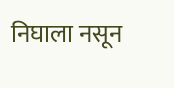निघाला नसून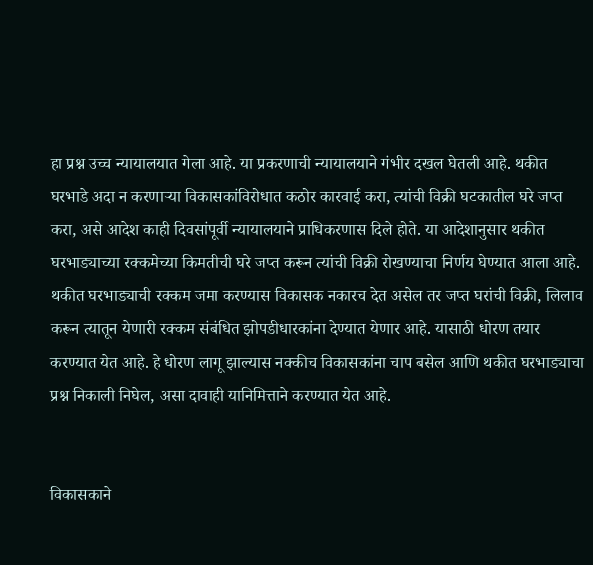हा प्रश्न उच्च न्यायालयात गेला आहे. या प्रकरणाची न्यायालयाने गंभीर दखल घेतली आहे. थकीत घरभाडे अदा न करणाऱ्या विकासकांविरोधात कठोर कारवाई करा, त्यांची विक्री घटकातील घरे जप्त करा, असे आदेश काही दिवसांपूर्वी न्यायालयाने प्राधिकरणास दिले होते. या आदेशानुसार थकीत घरभाड्याच्या रक्कमेच्या किमतीची घरे जप्त करून त्यांची विक्री रोखण्याचा निर्णय घेण्यात आला आहे. थकीत घरभाड्याची रक्कम जमा करण्यास विकासक नकारच देत असेल तर जप्त घरांची विक्री, लिलाव करून त्यातून येणारी रक्कम संबंधित झोपडीधारकांना देण्यात येणार आहे. यासाठी धोरण तयार करण्यात येत आहे. हे धोरण लागू झाल्यास नक्कीच विकासकांना चाप बसेल आणि थकीत घरभाड्याचा प्रश्न निकाली निघेल, असा दावाही यानिमित्ताने करण्यात येत आहे.


विकासकाने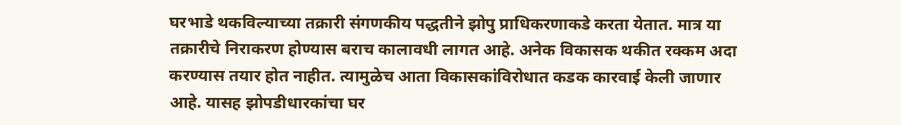घरभाडे थकविल्याच्या तक्रारी संगणकीय पद्धतीने झोपु प्राधिकरणाकडे करता येतात. मात्र या तक्रारीचे निराकरण होण्यास बराच कालावधी लागत आहे. अनेक विकासक थकीत रक्कम अदा करण्यास तयार होत नाहीत. त्यामुळेच आता विकासकांविरोधात कडक कारवाई केली जाणार आहे. यासह झोपडीधारकांचा घर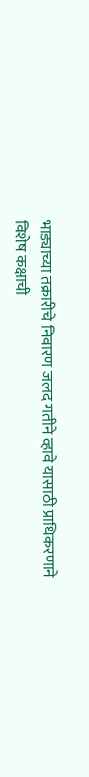भाड्याच्या तक्रारीचे निवारण जलद गतीने व्हावे यासाठी प्राधिकरणाने विशेष कक्षाची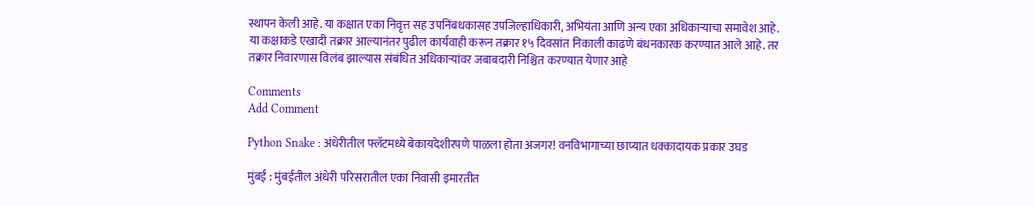स्थापन केली आहे. या कक्षात एका निवृत्त सह उपनिंबधकासह उपजिल्हाधिकारी, अभियंता आणि अन्य एका अधिकाऱ्याचा समावेश आहे. या कक्षाकडे एखादी तक्रार आल्यानंतर पुढील कार्यवाही करून तक्रार १५ दिवसांत निकाली काढणे बंधनकारक करण्यात आले आहे. तर तक्रार निवारणास विलंब झाल्यास संबंधित अधिकाऱ्यांवर जबाबदारी निश्चित करण्यात येणार आहे

Comments
Add Comment

Python Snake : अंधेरीतील फ्लॅटमध्ये बेकायदेशीरपणे पाळला होता अजगर! वनविभागाच्या छाप्यात धक्कादायक प्रकार उघड

मुंबई : मुंबईतील अंधेरी परिसरातील एका निवासी इमारतीत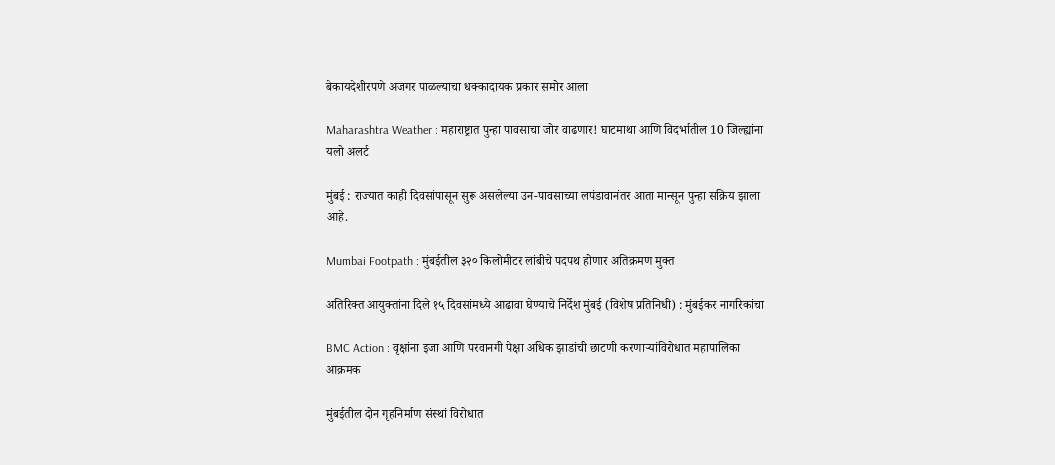बेकायदेशीरपणे अजगर पाळल्याचा धक्कादायक प्रकार समोर आला

Maharashtra Weather : महाराष्ट्रात पुन्हा पावसाचा जोर वाढणार! घाटमाथा आणि विदर्भातील 10 जिल्ह्यांना यलो अलर्ट

मुंबई : राज्यात काही दिवसांपासून सुरू असलेल्या उन-पावसाच्या लपंडावानंतर आता मान्सून पुन्हा सक्रिय झाला आहे.

Mumbai Footpath : मुंबईतील ३२० किलोमीटर लांबीचे पदपथ होणार अतिक्रमण मुक्त

अतिरिक्त आयुक्तांना दिले १५ दिवसांमध्ये आढावा घेण्याचे निर्देश मुंबई (विशेष प्रतिनिधी) : मुंबईकर नागरिकांचा

BMC Action : वृक्षांना इजा आणि परवानगी पेक्षा अधिक झाडांची छाटणी करणाऱ्यांविरोधात महापालिका आक्रमक

मुंबईतील दोन गृहनिर्माण संस्थां विरोधात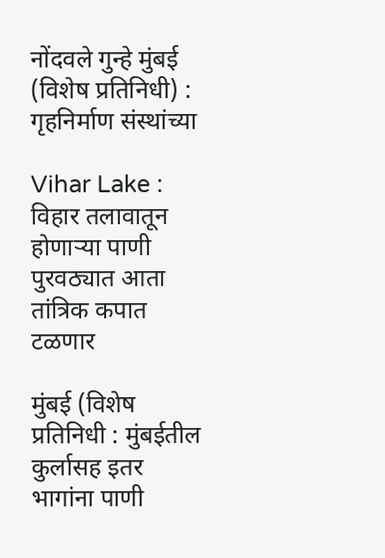नोंदवले गुन्हे मुंबई (विशेष प्रतिनिधी) : गृहनिर्माण संस्थांच्या

Vihar Lake : विहार तलावातून होणाऱ्या पाणी पुरवठ्यात आता तांत्रिक कपात टळणार

मुंबई (विशेष प्रतिनिधी : मुंबईतील कुर्लासह इतर भागांना पाणी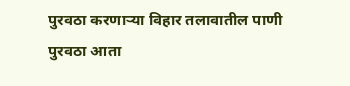पुरवठा करणाऱ्या विहार तलावातील पाणी पुरवठा आता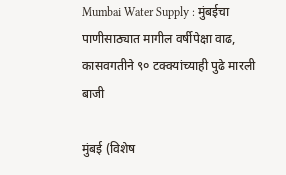Mumbai Water Supply : मुंबईचा पाणीसाठ्यात मागील वर्षीपेक्षा वाढ, कासवगतीने ९० टक्क्यांच्याही पुढे मारली बाजी

मुंबई (विशेष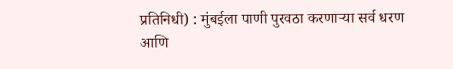प्रतिनिधी) : मुंबईला पाणी पुरवठा करणाऱ्या सर्व धरण आणि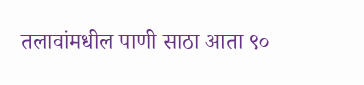तलावांमधील पाणी साठा आता ९०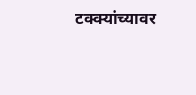टक्क्यांच्यावर